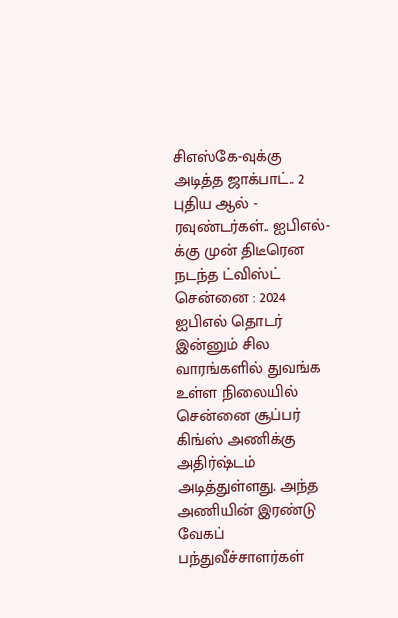சிஎஸ்கே-வுக்கு அடித்த ஜாக்பாட்.. 2 புதிய ஆல் - ரவுண்டர்கள்.. ஐபிஎல்-க்கு முன் திடீரென நடந்த ட்விஸ்ட்
சென்னை : 2024 ஐபிஎல் தொடர் இன்னும் சில வாரங்களில் துவங்க உள்ள நிலையில் சென்னை சூப்பர் கிங்ஸ் அணிக்கு அதிர்ஷ்டம் அடித்துள்ளது. அந்த அணியின் இரண்டு வேகப் பந்துவீச்சாளர்கள்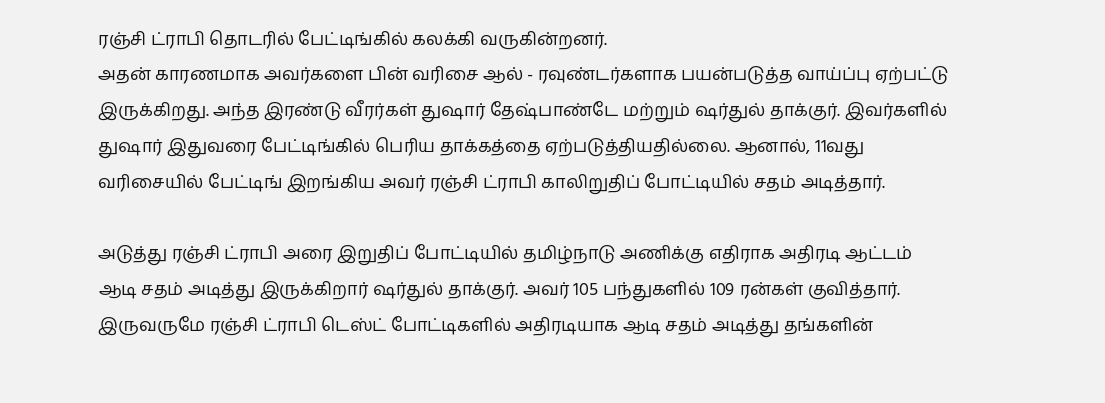ரஞ்சி ட்ராபி தொடரில் பேட்டிங்கில் கலக்கி வருகின்றனர்.
அதன் காரணமாக அவர்களை பின் வரிசை ஆல் - ரவுண்டர்களாக பயன்படுத்த வாய்ப்பு ஏற்பட்டு இருக்கிறது. அந்த இரண்டு வீரர்கள் துஷார் தேஷ்பாண்டே மற்றும் ஷர்துல் தாக்குர். இவர்களில் துஷார் இதுவரை பேட்டிங்கில் பெரிய தாக்கத்தை ஏற்படுத்தியதில்லை. ஆனால், 11வது வரிசையில் பேட்டிங் இறங்கிய அவர் ரஞ்சி ட்ராபி காலிறுதிப் போட்டியில் சதம் அடித்தார்.

அடுத்து ரஞ்சி ட்ராபி அரை இறுதிப் போட்டியில் தமிழ்நாடு அணிக்கு எதிராக அதிரடி ஆட்டம் ஆடி சதம் அடித்து இருக்கிறார் ஷர்துல் தாக்குர். அவர் 105 பந்துகளில் 109 ரன்கள் குவித்தார். இருவருமே ரஞ்சி ட்ராபி டெஸ்ட் போட்டிகளில் அதிரடியாக ஆடி சதம் அடித்து தங்களின்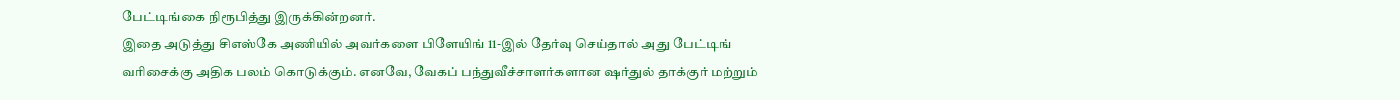பேட்டிங்கை நிரூபித்து இருக்கின்றனர்.
இதை அடுத்து சிஎஸ்கே அணியில் அவர்களை பிளேயிங் 11-இல் தேர்வு செய்தால் அது பேட்டிங் வரிசைக்கு அதிக பலம் கொடுக்கும். எனவே, வேகப் பந்துவீச்சாளர்களான ஷர்துல் தாக்குர் மற்றும்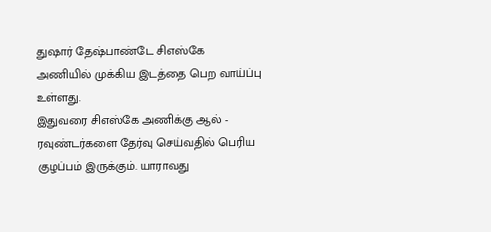துஷார் தேஷ்பாண்டே சிஎஸ்கே அணியில் முக்கிய இடத்தை பெற வாய்ப்பு உள்ளது.
இதுவரை சிஎஸ்கே அணிக்கு ஆல் - ரவுண்டர்களை தேர்வு செய்வதில் பெரிய குழப்பம் இருக்கும். யாராவது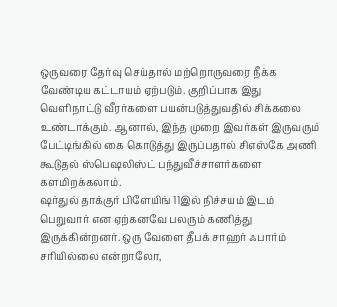ஒருவரை தேர்வு செய்தால் மற்றொருவரை நீக்க வேண்டிய கட்டாயம் ஏற்படும். குறிப்பாக இது வெளிநாட்டு வீரர்களை பயன்படுத்துவதில் சிக்கலை உண்டாக்கும். ஆனால், இந்த முறை இவர்கள் இருவரும் பேட்டிங்கில் கை கொடுத்து இருப்பதால் சிஎஸ்கே அணி கூடுதல் ஸ்பெஷலிஸ்ட் பந்துவீச்சாளர்களை களமிறக்கலாம்.
ஷர்துல் தாக்குர் பிளேயிங் 11இல் நிச்சயம் இடம் பெறுவார் என ஏற்கனவே பலரும் கணித்து இருக்கின்றனர். ஒரு வேளை தீபக் சாஹர் ஃபார்ம் சரியில்லை என்றாலோ,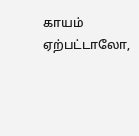காயம் ஏற்பட்டாலோ,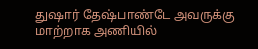துஷார் தேஷ்பாண்டே அவருக்கு மாற்றாக அணியில்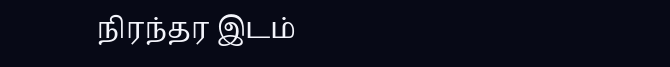நிரந்தர இடம்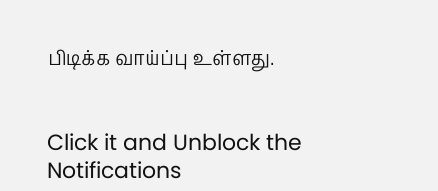பிடிக்க வாய்ப்பு உள்ளது.


Click it and Unblock the Notifications